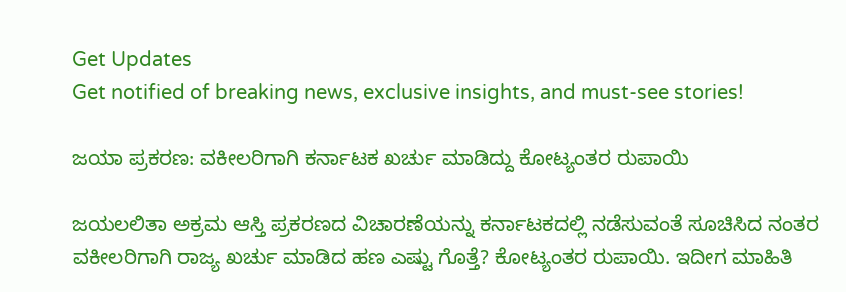Get Updates
Get notified of breaking news, exclusive insights, and must-see stories!

ಜಯಾ ಪ್ರಕರಣ: ವಕೀಲರಿಗಾಗಿ ಕರ್ನಾಟಕ ಖರ್ಚು ಮಾಡಿದ್ದು ಕೋಟ್ಯಂತರ ರುಪಾಯಿ

ಜಯಲಲಿತಾ ಅಕ್ರಮ ಆಸ್ತಿ ಪ್ರಕರಣದ ವಿಚಾರಣೆಯನ್ನು ಕರ್ನಾಟಕದಲ್ಲಿ ನಡೆಸುವಂತೆ ಸೂಚಿಸಿದ ನಂತರ ವಕೀಲರಿಗಾಗಿ ರಾಜ್ಯ ಖರ್ಚು ಮಾಡಿದ ಹಣ ಎಷ್ಟು ಗೊತ್ತೆ? ಕೋಟ್ಯಂತರ ರುಪಾಯಿ. ಇದೀಗ ಮಾಹಿತಿ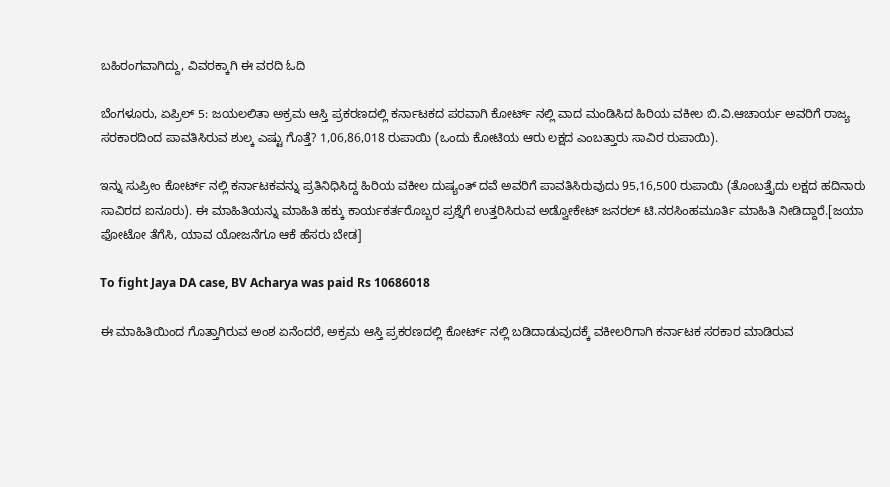ಬಹಿರಂಗವಾಗಿದ್ದು, ವಿವರಕ್ಕಾಗಿ ಈ ವರದಿ ಓದಿ

ಬೆಂಗಳೂರು, ಏಪ್ರಿಲ್ 5: ಜಯಲಲಿತಾ ಅಕ್ರಮ ಆಸ್ತಿ ಪ್ರಕರಣದಲ್ಲಿ ಕರ್ನಾಟಕದ ಪರವಾಗಿ ಕೋರ್ಟ್ ನಲ್ಲಿ ವಾದ ಮಂಡಿಸಿದ ಹಿರಿಯ ವಕೀಲ ಬಿ.ವಿ.ಆಚಾರ್ಯ ಅವರಿಗೆ ರಾಜ್ಯ ಸರಕಾರದಿಂದ ಪಾವತಿಸಿರುವ ಶುಲ್ಕ ಎಷ್ಟು ಗೊತ್ತೆ? 1,06,86,018 ರುಪಾಯಿ (ಒಂದು ಕೋಟಿಯ ಆರು ಲಕ್ಷದ ಎಂಬತ್ತಾರು ಸಾವಿರ ರುಪಾಯಿ).

ಇನ್ನು ಸುಪ್ರೀಂ ಕೋರ್ಟ್ ನಲ್ಲಿ ಕರ್ನಾಟಕವನ್ನು ಪ್ರತಿನಿಧಿಸಿದ್ದ ಹಿರಿಯ ವಕೀಲ ದುಷ್ಯಂತ್ ದವೆ ಅವರಿಗೆ ಪಾವತಿಸಿರುವುದು 95,16,500 ರುಪಾಯಿ (ತೊಂಬತ್ತೈದು ಲಕ್ಷದ ಹದಿನಾರು ಸಾವಿರದ ಐನೂರು). ಈ ಮಾಹಿತಿಯನ್ನು ಮಾಹಿತಿ ಹಕ್ಕು ಕಾರ್ಯಕರ್ತರೊಬ್ಬರ ಪ್ರಶ್ನೆಗೆ ಉತ್ತರಿಸಿರುವ ಅಡ್ವೋಕೇಟ್ ಜನರಲ್ ಟಿ.ನರಸಿಂಹಮೂರ್ತಿ ಮಾಹಿತಿ ನೀಡಿದ್ದಾರೆ.[ಜಯಾ ಫೋಟೋ ತೆಗೆಸಿ, ಯಾವ ಯೋಜನೆಗೂ ಆಕೆ ಹೆಸರು ಬೇಡ]

To fight Jaya DA case, BV Acharya was paid Rs 10686018

ಈ ಮಾಹಿತಿಯಿಂದ ಗೊತ್ತಾಗಿರುವ ಅಂಶ ಏನೆಂದರೆ, ಅಕ್ರಮ ಆಸ್ತಿ ಪ್ರಕರಣದಲ್ಲಿ ಕೋರ್ಟ್ ನಲ್ಲಿ ಬಡಿದಾಡುವುದಕ್ಕೆ ವಕೀಲರಿಗಾಗಿ ಕರ್ನಾಟಕ ಸರಕಾರ ಮಾಡಿರುವ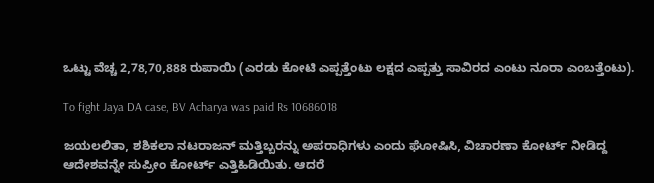ಒಟ್ಟು ವೆಚ್ಚ 2,78,70,888 ರುಪಾಯಿ (ಎರಡು ಕೋಟಿ ಎಪ್ಪತ್ತೆಂಟು ಲಕ್ಷದ ಎಪ್ಪತ್ತು ಸಾವಿರದ ಎಂಟು ನೂರಾ ಎಂಬತ್ತೆಂಟು).

To fight Jaya DA case, BV Acharya was paid Rs 10686018

ಜಯಲಲಿತಾ, ಶಶಿಕಲಾ ನಟರಾಜನ್ ಮತ್ತಿಬ್ಬರನ್ನು ಅಪರಾಧಿಗಳು ಎಂದು ಘೋಷಿಸಿ, ವಿಚಾರಣಾ ಕೋರ್ಟ್ ನೀಡಿದ್ದ ಆದೇಶವನ್ನೇ ಸುಪ್ರೀಂ ಕೋರ್ಟ್ ಎತ್ತಿಹಿಡಿಯಿತು. ಆದರೆ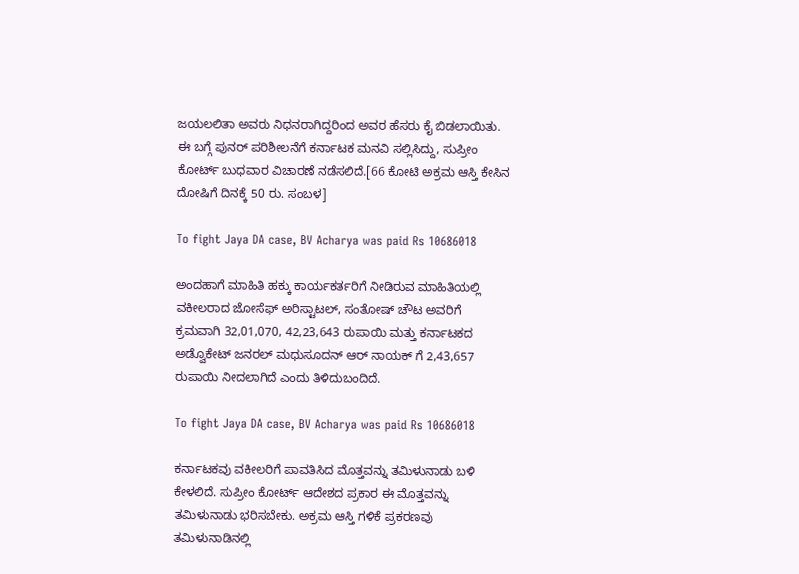ಜಯಲಲಿತಾ ಅವರು ನಿಧನರಾಗಿದ್ದರಿಂದ ಅವರ ಹೆಸರು ಕೈ ಬಿಡಲಾಯಿತು. ಈ ಬಗ್ಗೆ ಪುನರ್ ಪರಿಶೀಲನೆಗೆ ಕರ್ನಾಟಕ ಮನವಿ ಸಲ್ಲಿಸಿದ್ದು, ಸುಪ್ರೀಂ ಕೋರ್ಟ್ ಬುಧವಾರ ವಿಚಾರಣೆ ನಡೆಸಲಿದೆ.[66 ಕೋಟಿ ಅಕ್ರಮ ಆಸ್ತಿ ಕೇಸಿನ ದೋಷಿಗೆ ದಿನಕ್ಕೆ 50 ರು. ಸಂಬಳ]

To fight Jaya DA case, BV Acharya was paid Rs 10686018

ಅಂದಹಾಗೆ ಮಾಹಿತಿ ಹಕ್ಕು ಕಾರ್ಯಕರ್ತರಿಗೆ ನೀಡಿರುವ ಮಾಹಿತಿಯಲ್ಲಿ ವಕೀಲರಾದ ಜೋಸೆಫ್ ಅರಿಸ್ಟಾಟಲ್, ಸಂತೋಷ್ ಚೌಟ ಅವರಿಗೆ ಕ್ರಮವಾಗಿ 32,01,070, 42,23,643 ರುಪಾಯಿ ಮತ್ತು ಕರ್ನಾಟಕದ ಅಡ್ವೊಕೇಟ್ ಜನರಲ್ ಮಧುಸೂದನ್ ಆರ್ ನಾಯಕ್ ಗೆ 2,43,657 ರುಪಾಯಿ ನೀದಲಾಗಿದೆ ಎಂದು ತಿಳಿದುಬಂದಿದೆ.

To fight Jaya DA case, BV Acharya was paid Rs 10686018

ಕರ್ನಾಟಕವು ವಕೀಲರಿಗೆ ಪಾವತಿಸಿದ ಮೊತ್ತವನ್ನು ತಮಿಳುನಾಡು ಬಳಿ ಕೇಳಲಿದೆ. ಸುಪ್ರೀಂ ಕೋರ್ಟ್ ಆದೇಶದ ಪ್ರಕಾರ ಈ ಮೊತ್ತವನ್ನು ತಮಿಳುನಾಡು ಭರಿಸಬೇಕು. ಅಕ್ರಮ ಆಸ್ತಿ ಗಳಿಕೆ ಪ್ರಕರಣವು ತಮಿಳುನಾಡಿನಲ್ಲಿ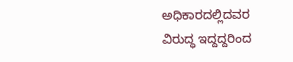ಅಧಿಕಾರದಲ್ಲಿದವರ ವಿರುದ್ಧ ಇದ್ದದ್ದರಿಂದ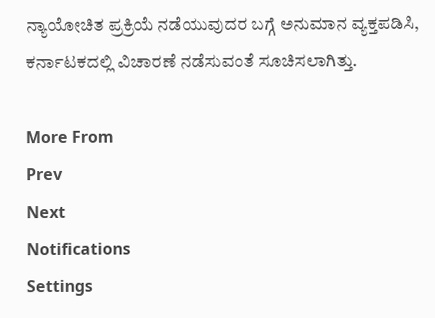ನ್ಯಾಯೋಚಿತ ಪ್ರಕ್ರಿಯೆ ನಡೆಯುವುದರ ಬಗ್ಗೆ ಅನುಮಾನ ವ್ಯಕ್ತಪಡಿಸಿ, ಕರ್ನಾಟಕದಲ್ಲಿ ವಿಚಾರಣೆ ನಡೆಸುವಂತೆ ಸೂಚಿಸಲಾಗಿತ್ತು.

More From
Prev
Next
Notifications
Settings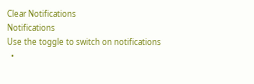Clear Notifications
Notifications
Use the toggle to switch on notifications
  •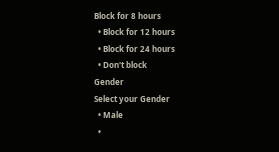Block for 8 hours
  • Block for 12 hours
  • Block for 24 hours
  • Don't block
Gender
Select your Gender
  • Male
  •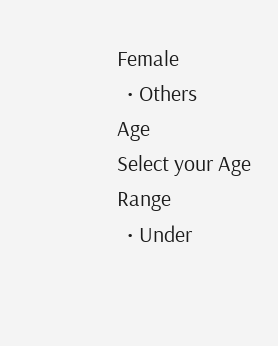Female
  • Others
Age
Select your Age Range
  • Under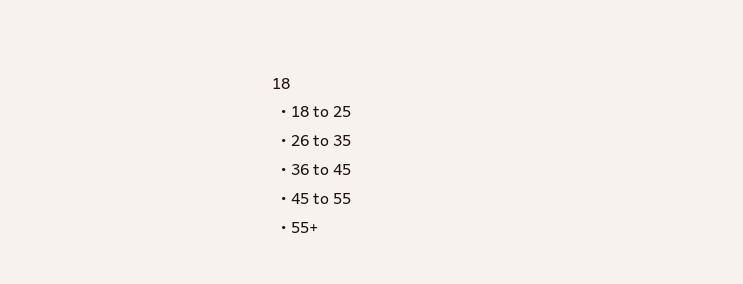18
  • 18 to 25
  • 26 to 35
  • 36 to 45
  • 45 to 55
  • 55+